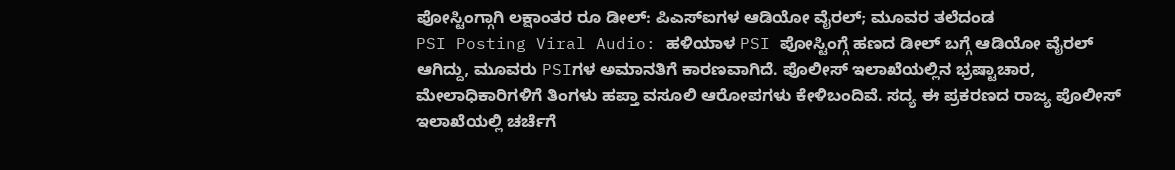ಪೋಸ್ಟಿಂಗ್ಗಾಗಿ ಲಕ್ಷಾಂತರ ರೂ ಡೀಲ್: ಪಿಎಸ್ಐಗಳ ಆಡಿಯೋ ವೈರಲ್; ಮೂವರ ತಲೆದಂಡ
PSI Posting Viral Audio: ಹಳಿಯಾಳ PSI ಪೋಸ್ಟಿಂಗ್ಗೆ ಹಣದ ಡೀಲ್ ಬಗ್ಗೆ ಆಡಿಯೋ ವೈರಲ್ ಆಗಿದ್ದು, ಮೂವರು PSIಗಳ ಅಮಾನತಿಗೆ ಕಾರಣವಾಗಿದೆ. ಪೊಲೀಸ್ ಇಲಾಖೆಯಲ್ಲಿನ ಭ್ರಷ್ಟಾಚಾರ, ಮೇಲಾಧಿಕಾರಿಗಳಿಗೆ ತಿಂಗಳು ಹಪ್ತಾ ವಸೂಲಿ ಆರೋಪಗಳು ಕೇಳಿಬಂದಿವೆ. ಸದ್ಯ ಈ ಪ್ರಕರಣದ ರಾಜ್ಯ ಪೊಲೀಸ್ ಇಲಾಖೆಯಲ್ಲಿ ಚರ್ಚೆಗೆ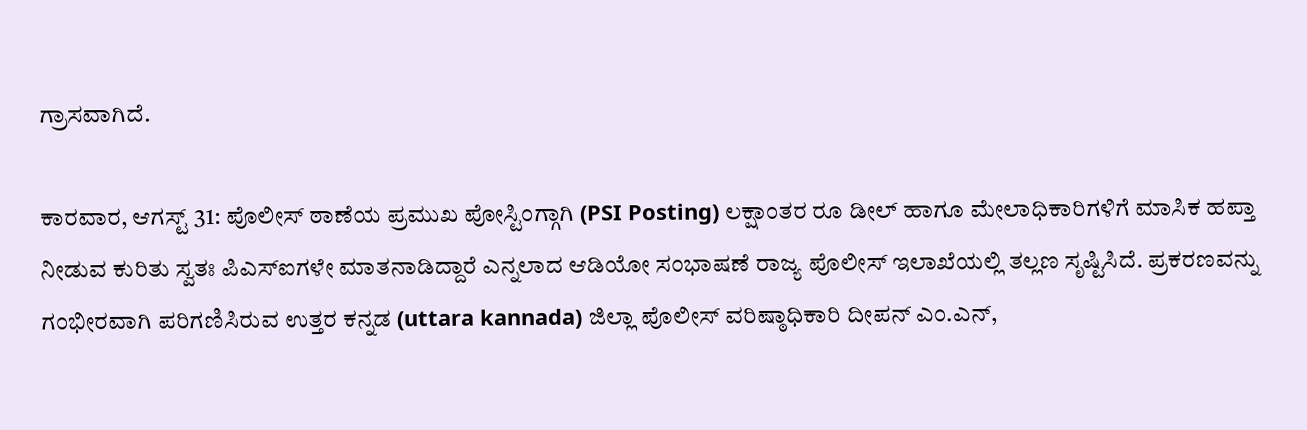ಗ್ರಾಸವಾಗಿದೆ.

ಕಾರವಾರ, ಆಗಸ್ಟ್ 31: ಪೊಲೀಸ್ ಠಾಣೆಯ ಪ್ರಮುಖ ಪೋಸ್ಟಿಂಗ್ಗಾಗಿ (PSI Posting) ಲಕ್ಷಾಂತರ ರೂ ಡೀಲ್ ಹಾಗೂ ಮೇಲಾಧಿಕಾರಿಗಳಿಗೆ ಮಾಸಿಕ ಹಪ್ತಾ ನೀಡುವ ಕುರಿತು ಸ್ವತಃ ಪಿಎಸ್ಐಗಳೇ ಮಾತನಾಡಿದ್ದಾರೆ ಎನ್ನಲಾದ ಆಡಿಯೋ ಸಂಭಾಷಣೆ ರಾಜ್ಯ ಪೊಲೀಸ್ ಇಲಾಖೆಯಲ್ಲಿ ತಲ್ಲಣ ಸೃಷ್ಟಿಸಿದೆ. ಪ್ರಕರಣವನ್ನು ಗಂಭೀರವಾಗಿ ಪರಿಗಣಿಸಿರುವ ಉತ್ತರ ಕನ್ನಡ (uttara kannada) ಜಿಲ್ಲಾ ಪೊಲೀಸ್ ವರಿಷ್ಠಾಧಿಕಾರಿ ದೀಪನ್ ಎಂ.ಎನ್,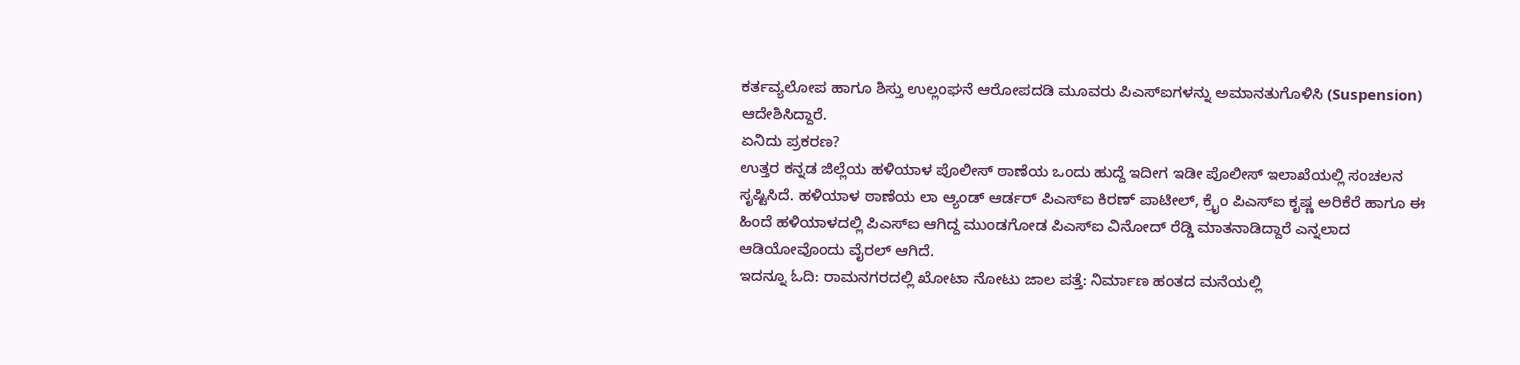ಕರ್ತವ್ಯಲೋಪ ಹಾಗೂ ಶಿಸ್ತು ಉಲ್ಲಂಘನೆ ಆರೋಪದಡಿ ಮೂವರು ಪಿಎಸ್ಐಗಳನ್ನು ಅಮಾನತುಗೊಳಿಸಿ (Suspension) ಆದೇಶಿಸಿದ್ದಾರೆ.
ಏನಿದು ಪ್ರಕರಣ?
ಉತ್ತರ ಕನ್ನಡ ಜಿಲ್ಲೆಯ ಹಳಿಯಾಳ ಪೊಲೀಸ್ ಠಾಣೆಯ ಒಂದು ಹುದ್ದೆ ಇದೀಗ ಇಡೀ ಪೊಲೀಸ್ ಇಲಾಖೆಯಲ್ಲಿ ಸಂಚಲನ ಸೃಷ್ಟಿಸಿದೆ. ಹಳಿಯಾಳ ಠಾಣೆಯ ಲಾ ಆ್ಯಂಡ್ ಆರ್ಡರ್ ಪಿಎಸ್ಐ ಕಿರಣ್ ಪಾಟೀಲ್, ಕ್ರೈಂ ಪಿಎಸ್ಐ ಕೃಷ್ಣ ಅರಿಕೆರೆ ಹಾಗೂ ಈ ಹಿಂದೆ ಹಳಿಯಾಳದಲ್ಲಿ ಪಿಎಸ್ಐ ಆಗಿದ್ದ ಮುಂಡಗೋಡ ಪಿಎಸ್ಐ ವಿನೋದ್ ರೆಡ್ಡಿ ಮಾತನಾಡಿದ್ದಾರೆ ಎನ್ನಲಾದ ಆಡಿಯೋವೊಂದು ವೈರಲ್ ಆಗಿದೆ.
ಇದನ್ನೂ ಓದಿ: ರಾಮನಗರದಲ್ಲಿ ಖೋಟಾ ನೋಟು ಜಾಲ ಪತ್ತೆ: ನಿರ್ಮಾಣ ಹಂತದ ಮನೆಯಲ್ಲಿ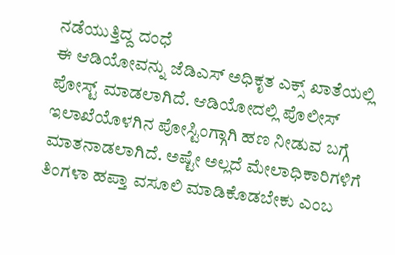ನಡೆಯುತ್ತಿದ್ದ ದಂಧೆ
ಈ ಆಡಿಯೋವನ್ನು ಜೆಡಿಎಸ್ ಅಧಿಕೃತ ಎಕ್ಸ್ ಖಾತೆಯಲ್ಲಿ ಪೋಸ್ಟ್ ಮಾಡಲಾಗಿದೆ. ಆಡಿಯೋದಲ್ಲಿ ಪೊಲೀಸ್ ಇಲಾಖೆಯೊಳಗಿನ ಪೋಸ್ಟಿಂಗ್ಗಾಗಿ ಹಣ ನೀಡುವ ಬಗ್ಗೆ ಮಾತನಾಡಲಾಗಿದೆ. ಅಷ್ಟೇ ಅಲ್ಲದೆ ಮೇಲಾಧಿಕಾರಿಗಳಿಗೆ ತಿಂಗಳಾ ಹಪ್ತಾ ವಸೂಲಿ ಮಾಡಿಕೊಡಬೇಕು ಎಂಬ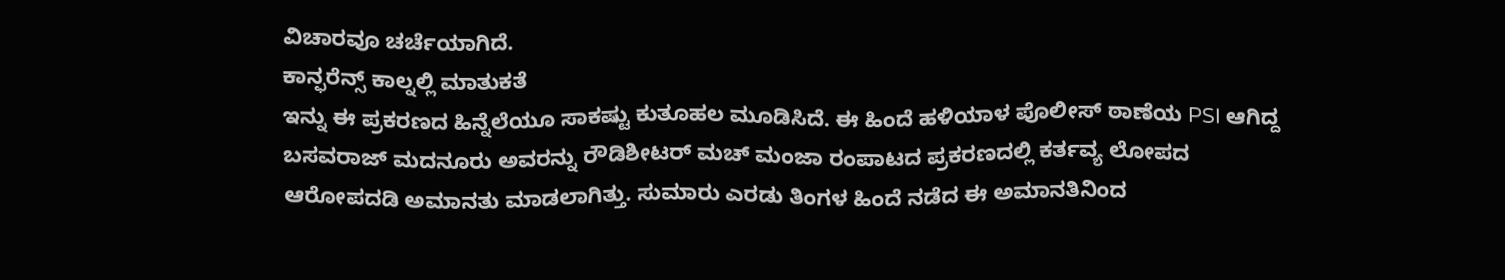ವಿಚಾರವೂ ಚರ್ಚೆಯಾಗಿದೆ.
ಕಾನ್ಫರೆನ್ಸ್ ಕಾಲ್ನಲ್ಲಿ ಮಾತುಕತೆ
ಇನ್ನು ಈ ಪ್ರಕರಣದ ಹಿನ್ನೆಲೆಯೂ ಸಾಕಷ್ಟು ಕುತೂಹಲ ಮೂಡಿಸಿದೆ. ಈ ಹಿಂದೆ ಹಳಿಯಾಳ ಪೊಲೀಸ್ ಠಾಣೆಯ PSI ಆಗಿದ್ದ ಬಸವರಾಜ್ ಮದನೂರು ಅವರನ್ನು ರೌಡಿಶೀಟರ್ ಮಚ್ ಮಂಜಾ ರಂಪಾಟದ ಪ್ರಕರಣದಲ್ಲಿ ಕರ್ತವ್ಯ ಲೋಪದ ಆರೋಪದಡಿ ಅಮಾನತು ಮಾಡಲಾಗಿತ್ತು. ಸುಮಾರು ಎರಡು ತಿಂಗಳ ಹಿಂದೆ ನಡೆದ ಈ ಅಮಾನತಿನಿಂದ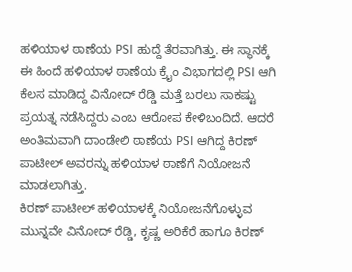ಹಳಿಯಾಳ ಠಾಣೆಯ PSI ಹುದ್ದೆ ತೆರವಾಗಿತ್ತು. ಈ ಸ್ಥಾನಕ್ಕೆ ಈ ಹಿಂದೆ ಹಳಿಯಾಳ ಠಾಣೆಯ ಕ್ರೈಂ ವಿಭಾಗದಲ್ಲಿ PSI ಆಗಿ ಕೆಲಸ ಮಾಡಿದ್ದ ವಿನೋದ್ ರೆಡ್ಡಿ ಮತ್ತೆ ಬರಲು ಸಾಕಷ್ಟು ಪ್ರಯತ್ನ ನಡೆಸಿದ್ದರು ಎಂಬ ಆರೋಪ ಕೇಳಿಬಂದಿದೆ. ಆದರೆ ಅಂತಿಮವಾಗಿ ದಾಂಡೇಲಿ ಠಾಣೆಯ PSI ಆಗಿದ್ದ ಕಿರಣ್ ಪಾಟೀಲ್ ಅವರನ್ನು ಹಳಿಯಾಳ ಠಾಣೆಗೆ ನಿಯೋಜನೆ ಮಾಡಲಾಗಿತ್ತು.
ಕಿರಣ್ ಪಾಟೀಲ್ ಹಳಿಯಾಳಕ್ಕೆ ನಿಯೋಜನೆಗೊಳ್ಳುವ ಮುನ್ನವೇ ವಿನೋದ್ ರೆಡ್ಡಿ, ಕೃಷ್ಣ ಅರಿಕೆರೆ ಹಾಗೂ ಕಿರಣ್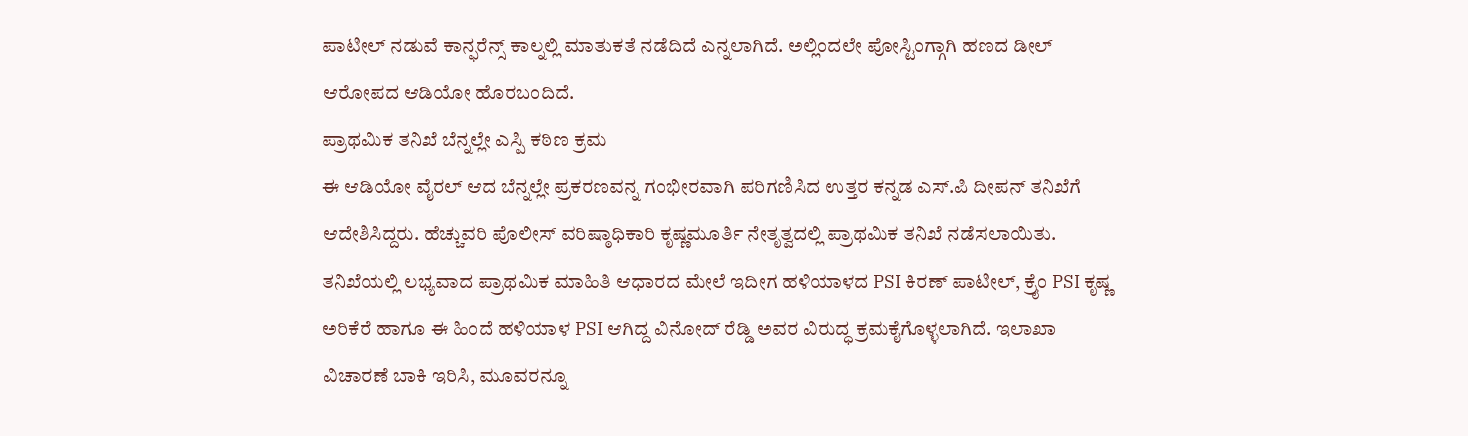ಪಾಟೀಲ್ ನಡುವೆ ಕಾನ್ಫರೆನ್ಸ್ ಕಾಲ್ನಲ್ಲಿ ಮಾತುಕತೆ ನಡೆದಿದೆ ಎನ್ನಲಾಗಿದೆ. ಅಲ್ಲಿಂದಲೇ ಪೋಸ್ಟಿಂಗ್ಗಾಗಿ ಹಣದ ಡೀಲ್ ಆರೋಪದ ಆಡಿಯೋ ಹೊರಬಂದಿದೆ.
ಪ್ರಾಥಮಿಕ ತನಿಖೆ ಬೆನ್ನಲ್ಲೇ ಎಸ್ಪಿ ಕಠಿಣ ಕ್ರಮ
ಈ ಆಡಿಯೋ ವೈರಲ್ ಆದ ಬೆನ್ನಲ್ಲೇ ಪ್ರಕರಣವನ್ನ ಗಂಭೀರವಾಗಿ ಪರಿಗಣಿಸಿದ ಉತ್ತರ ಕನ್ನಡ ಎಸ್.ಪಿ ದೀಪನ್ ತನಿಖೆಗೆ ಆದೇಶಿಸಿದ್ದರು. ಹೆಚ್ಚುವರಿ ಪೊಲೀಸ್ ವರಿಷ್ಠಾಧಿಕಾರಿ ಕೃಷ್ಣಮೂರ್ತಿ ನೇತೃತ್ವದಲ್ಲಿ ಪ್ರಾಥಮಿಕ ತನಿಖೆ ನಡೆಸಲಾಯಿತು. ತನಿಖೆಯಲ್ಲಿ ಲಭ್ಯವಾದ ಪ್ರಾಥಮಿಕ ಮಾಹಿತಿ ಆಧಾರದ ಮೇಲೆ ಇದೀಗ ಹಳಿಯಾಳದ PSI ಕಿರಣ್ ಪಾಟೀಲ್, ಕ್ರೈಂ PSI ಕೃಷ್ಣ ಅರಿಕೆರೆ ಹಾಗೂ ಈ ಹಿಂದೆ ಹಳಿಯಾಳ PSI ಆಗಿದ್ದ ವಿನೋದ್ ರೆಡ್ಡಿ ಅವರ ವಿರುದ್ಧ ಕ್ರಮಕೈಗೊಳ್ಳಲಾಗಿದೆ. ಇಲಾಖಾ ವಿಚಾರಣೆ ಬಾಕಿ ಇರಿಸಿ, ಮೂವರನ್ನೂ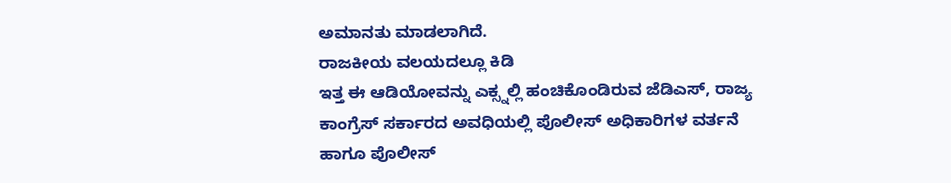ಅಮಾನತು ಮಾಡಲಾಗಿದೆ.
ರಾಜಕೀಯ ವಲಯದಲ್ಲೂ ಕಿಡಿ
ಇತ್ತ ಈ ಆಡಿಯೋವನ್ನು ಎಕ್ಸ್ನಲ್ಲಿ ಹಂಚಿಕೊಂಡಿರುವ ಜೆಡಿಎಸ್, ರಾಜ್ಯ ಕಾಂಗ್ರೆಸ್ ಸರ್ಕಾರದ ಅವಧಿಯಲ್ಲಿ ಪೊಲೀಸ್ ಅಧಿಕಾರಿಗಳ ವರ್ತನೆ ಹಾಗೂ ಪೊಲೀಸ್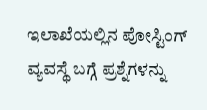ಇಲಾಖೆಯಲ್ಲಿನ ಪೋಸ್ಟಿಂಗ್ ವ್ಯವಸ್ಥೆ ಬಗ್ಗೆ ಪ್ರಶ್ನೆಗಳನ್ನು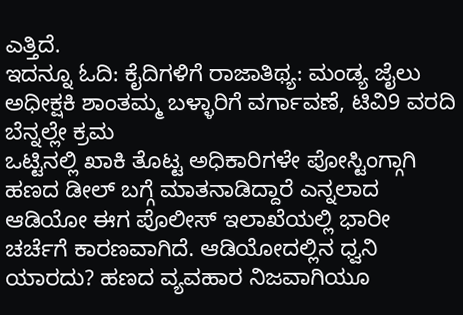ಎತ್ತಿದೆ.
ಇದನ್ನೂ ಓದಿ: ಕೈದಿಗಳಿಗೆ ರಾಜಾತಿಥ್ಯ: ಮಂಡ್ಯ ಜೈಲು ಅಧೀಕ್ಷಕಿ ಶಾಂತಮ್ಮ ಬಳ್ಳಾರಿಗೆ ವರ್ಗಾವಣೆ, ಟಿವಿ9 ವರದಿ ಬೆನ್ನಲ್ಲೇ ಕ್ರಮ
ಒಟ್ಟಿನಲ್ಲಿ ಖಾಕಿ ತೊಟ್ಟ ಅಧಿಕಾರಿಗಳೇ ಪೋಸ್ಟಿಂಗ್ಗಾಗಿ ಹಣದ ಡೀಲ್ ಬಗ್ಗೆ ಮಾತನಾಡಿದ್ದಾರೆ ಎನ್ನಲಾದ ಆಡಿಯೋ ಈಗ ಪೊಲೀಸ್ ಇಲಾಖೆಯಲ್ಲಿ ಭಾರೀ ಚರ್ಚೆಗೆ ಕಾರಣವಾಗಿದೆ. ಆಡಿಯೋದಲ್ಲಿನ ಧ್ವನಿ ಯಾರದು? ಹಣದ ವ್ಯವಹಾರ ನಿಜವಾಗಿಯೂ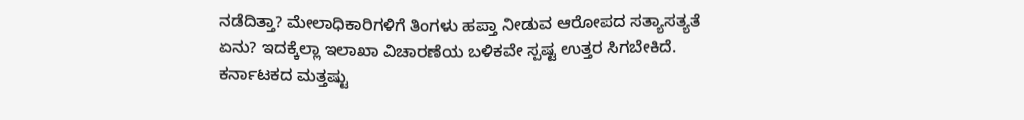ನಡೆದಿತ್ತಾ? ಮೇಲಾಧಿಕಾರಿಗಳಿಗೆ ತಿಂಗಳು ಹಪ್ತಾ ನೀಡುವ ಆರೋಪದ ಸತ್ಯಾಸತ್ಯತೆ ಏನು? ಇದಕ್ಕೆಲ್ಲಾ ಇಲಾಖಾ ವಿಚಾರಣೆಯ ಬಳಿಕವೇ ಸ್ಪಷ್ಟ ಉತ್ತರ ಸಿಗಬೇಕಿದೆ.
ಕರ್ನಾಟಕದ ಮತ್ತಷ್ಟು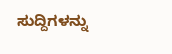ಸುದ್ದಿಗಳನ್ನು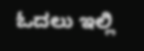ಓದಲು ಇಲ್ಲಿ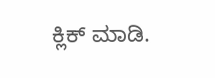ಕ್ಲಿಕ್ ಮಾಡಿ.